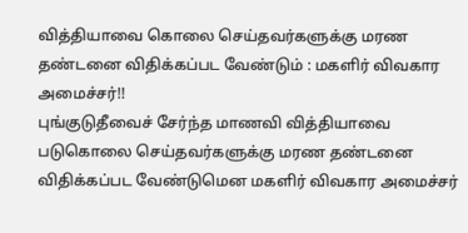வித்தியாவை கொலை செய்தவர்களுக்கு மரண தண்டனை விதிக்கப்பட வேண்டும் : மகளிர் விவகார அமைச்சர்!!
புங்குடுதீவைச் சேர்ந்த மாணவி வித்தியாவை படுகொலை செய்தவர்களுக்கு மரண தண்டனை விதிக்கப்பட வேண்டுமென மகளிர் விவகார அமைச்சர்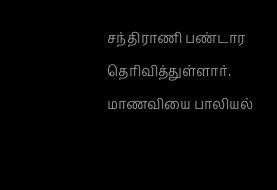சந்திராணி பண்டார தெரிவித்துள்ளார்.
மாணவியை பாலியல்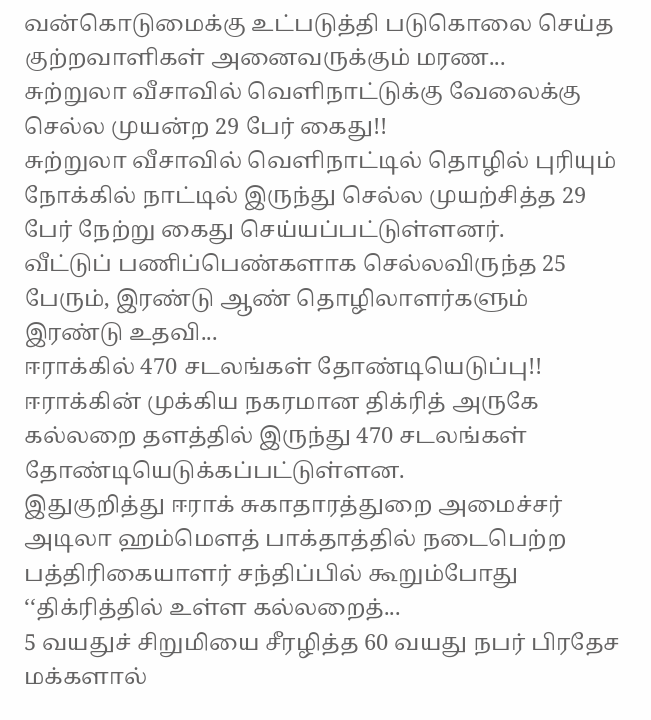வன்கொடுமைக்கு உட்படுத்தி படுகொலை செய்த குற்றவாளிகள் அனைவருக்கும் மரண...
சுற்றுலா வீசாவில் வெளிநாட்டுக்கு வேலைக்கு செல்ல முயன்ற 29 பேர் கைது!!
சுற்றுலா வீசாவில் வெளிநாட்டில் தொழில் புரியும் நோக்கில் நாட்டில் இருந்து செல்ல முயற்சித்த 29 பேர் நேற்று கைது செய்யப்பட்டுள்ளனர்.
வீட்டுப் பணிப்பெண்களாக செல்லவிருந்த 25 பேரும், இரண்டு ஆண் தொழிலாளர்களும் இரண்டு உதவி...
ஈராக்கில் 470 சடலங்கள் தோண்டியெடுப்பு!!
ஈராக்கின் முக்கிய நகரமான திக்ரித் அருகே கல்லறை தளத்தில் இருந்து 470 சடலங்கள் தோண்டியெடுக்கப்பட்டுள்ளன.
இதுகுறித்து ஈராக் சுகாதாரத்துறை அமைச்சர் அடிலா ஹம்மௌத் பாக்தாத்தில் நடைபெற்ற பத்திரிகையாளர் சந்திப்பில் கூறும்போது ‘‘திக்ரித்தில் உள்ள கல்லறைத்...
5 வயதுச் சிறுமியை சீரழித்த 60 வயது நபர் பிரதேச மக்களால்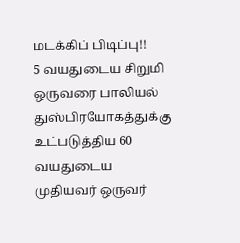மடக்கிப் பிடிப்பு!!
5 வயதுடைய சிறுமி ஒருவரை பாலியல் துஸ்பிரயோகத்துக்கு உட்படுத்திய 60 வயதுடைய முதியவர் ஒருவர்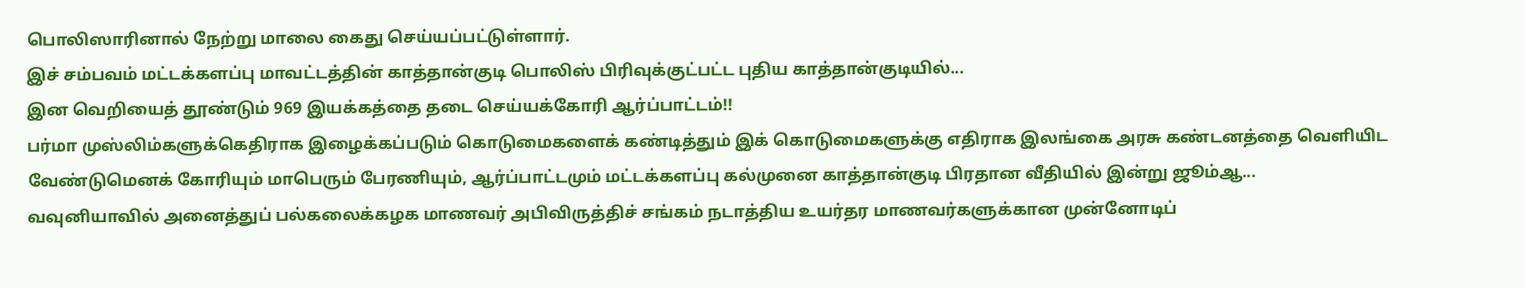பொலிஸாரினால் நேற்று மாலை கைது செய்யப்பட்டுள்ளார்.
இச் சம்பவம் மட்டக்களப்பு மாவட்டத்தின் காத்தான்குடி பொலிஸ் பிரிவுக்குட்பட்ட புதிய காத்தான்குடியில்...
இன வெறியைத் தூண்டும் 969 இயக்கத்தை தடை செய்யக்கோரி ஆர்ப்பாட்டம்!!
பர்மா முஸ்லிம்களுக்கெதிராக இழைக்கப்படும் கொடுமைகளைக் கண்டித்தும் இக் கொடுமைகளுக்கு எதிராக இலங்கை அரசு கண்டனத்தை வெளியிட வேண்டுமெனக் கோரியும் மாபெரும் பேரணியும், ஆர்ப்பாட்டமும் மட்டக்களப்பு கல்முனை காத்தான்குடி பிரதான வீதியில் இன்று ஜூம்ஆ...
வவுனியாவில் அனைத்துப் பல்கலைக்கழக மாணவர் அபிவிருத்திச் சங்கம் நடாத்திய உயர்தர மாணவர்களுக்கான முன்னோடிப்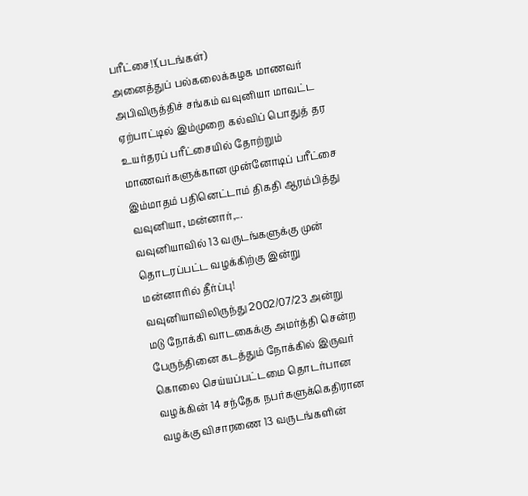பரீட்சை!!(படங்கள்)
அனைத்துப் பல்கலைக்கழக மாணவர் அபிவிருத்திச் சங்கம் வவுனியா மாவட்ட ஏற்பாட்டில் இம்முறை கல்விப் பொதுத் தர உயர்தரப் பரீட்சையில் தோற்றும் மாணவர்களுக்கான முன்னோடிப் பரீட்சை இம்மாதம் பதினெட்டாம் திகதி ஆரம்பித்து வவுனியா, மன்னார்,...
வவுனியாவில் 13 வருடங்களுக்கு முன் தொடரப்பட்ட வழக்கிற்கு இன்று மன்னாரில் தீர்ப்பு!
வவுனியாவிலிருந்து 2002/07/23 அன்று மடு நோக்கி வாடகைக்கு அமர்த்தி சென்ற பேருந்தினை கடத்தும் நோக்கில் இருவர் கொலை செய்யப்பட்டமை தொடர்பான வழக்கின் 14 சந்தேக நபர்களுக்கெதிரான வழக்கு விசாரணை 13 வருடங்களின்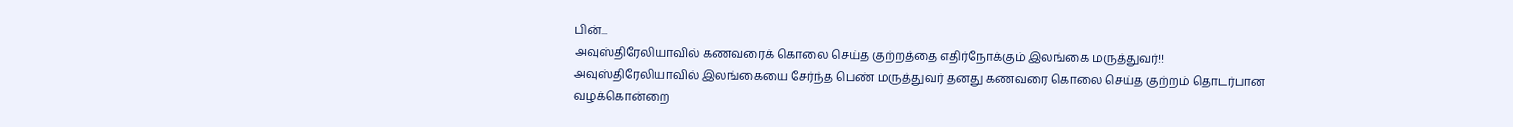பின்...
அவுஸ்திரேலியாவில் கணவரைக் கொலை செய்த குற்றத்தை எதிர்நோக்கும் இலங்கை மருத்துவர்!!
அவுஸ்திரேலியாவில் இலங்கையை சேர்ந்த பெண் மருத்துவர் தனது கணவரை கொலை செய்த குற்றம் தொடர்பான வழக்கொன்றை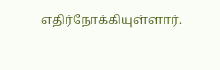எதிர்நோக்கியுள்ளார்.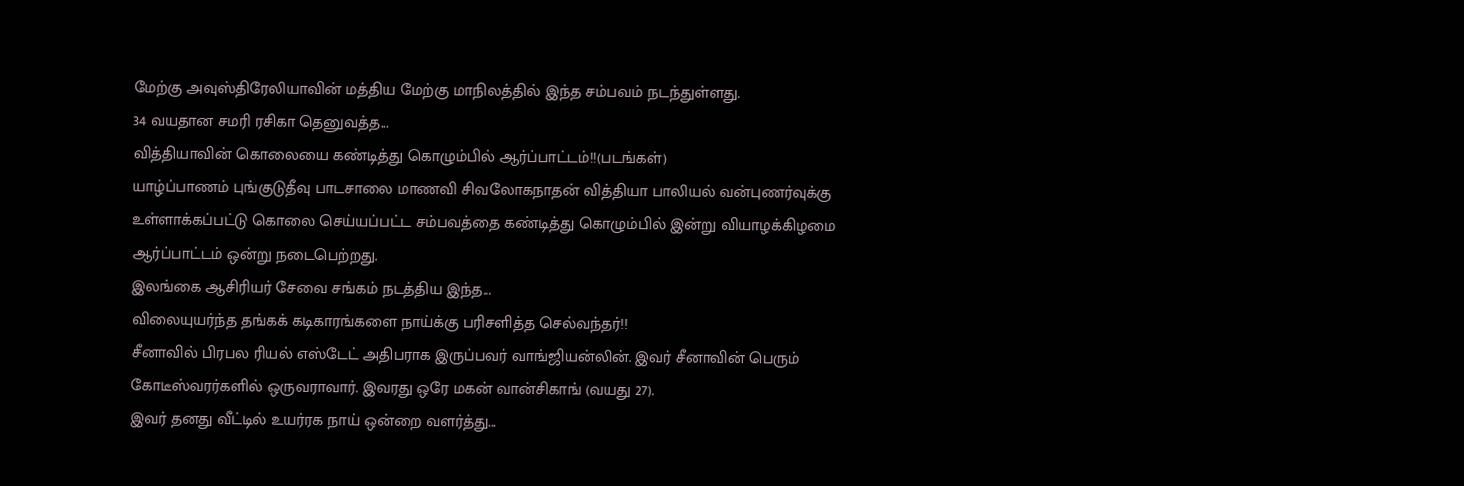மேற்கு அவுஸ்திரேலியாவின் மத்திய மேற்கு மாநிலத்தில் இந்த சம்பவம் நடந்துள்ளது.
34 வயதான சமரி ரசிகா தெனுவத்த...
வித்தியாவின் கொலையை கண்டித்து கொழும்பில் ஆர்ப்பாட்டம்!!(படங்கள்)
யாழ்ப்பாணம் புங்குடுதீவு பாடசாலை மாணவி சிவலோகநாதன் வித்தியா பாலியல் வன்புணர்வுக்கு உள்ளாக்கப்பட்டு கொலை செய்யப்பட்ட சம்பவத்தை கண்டித்து கொழும்பில் இன்று வியாழக்கிழமை ஆர்ப்பாட்டம் ஒன்று நடைபெற்றது.
இலங்கை ஆசிரியர் சேவை சங்கம் நடத்திய இந்த...
விலையுயர்ந்த தங்கக் கடிகாரங்களை நாய்க்கு பரிசளித்த செல்வந்தர்!!
சீனாவில் பிரபல ரியல் எஸ்டேட் அதிபராக இருப்பவர் வாங்ஜியன்லின். இவர் சீனாவின் பெரும் கோடீஸ்வரர்களில் ஒருவராவார். இவரது ஒரே மகன் வான்சிகாங் (வயது 27).
இவர் தனது வீட்டில் உயர்ரக நாய் ஒன்றை வளர்த்து...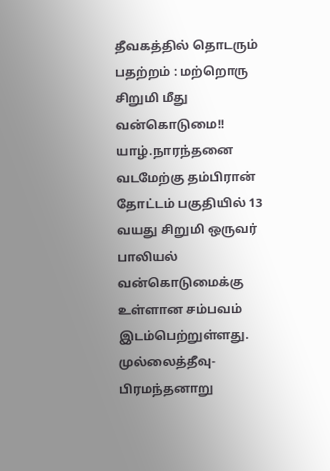தீவகத்தில் தொடரும் பதற்றம் : மற்றொரு சிறுமி மீது வன்கொடுமை!!
யாழ்.நாரந்தனை வடமேற்கு தம்பிரான் தோட்டம் பகுதியில் 13 வயது சிறுமி ஒருவர் பாலியல் வன்கொடுமைக்கு உள்ளான சம்பவம் இடம்பெற்றுள்ளது. முல்லைத்தீவு- பிரமந்தனாறு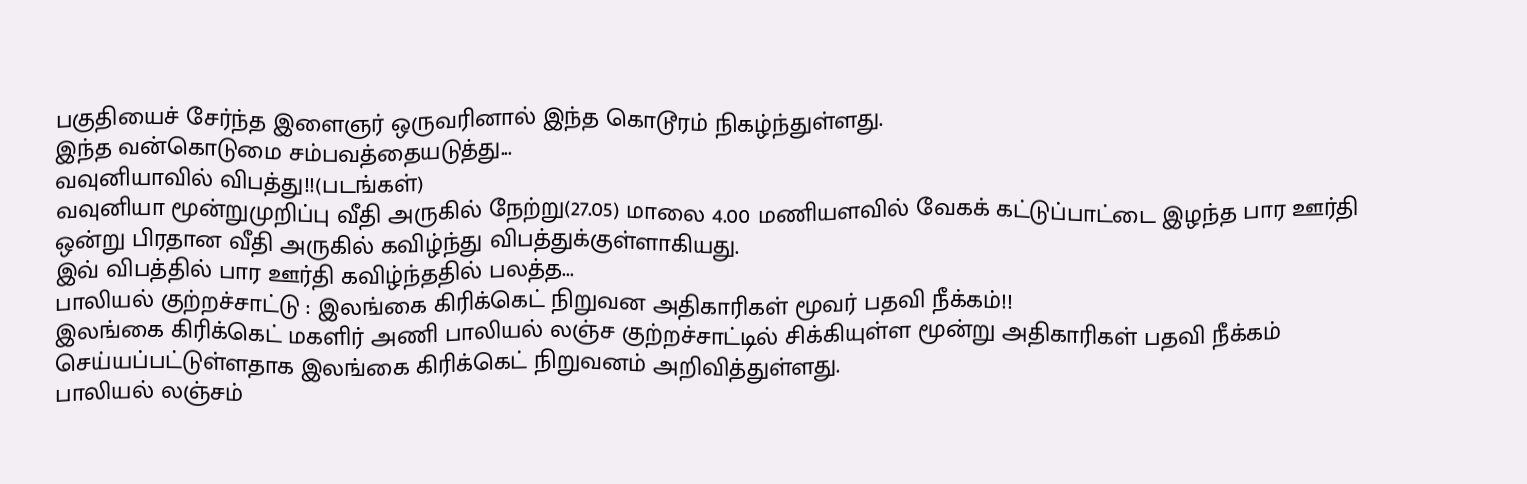பகுதியைச் சேர்ந்த இளைஞர் ஒருவரினால் இந்த கொடூரம் நிகழ்ந்துள்ளது.
இந்த வன்கொடுமை சம்பவத்தையடுத்து...
வவுனியாவில் விபத்து!!(படங்கள்)
வவுனியா மூன்றுமுறிப்பு வீதி அருகில் நேற்று(27.05) மாலை 4.00 மணியளவில் வேகக் கட்டுப்பாட்டை இழந்த பார ஊர்தி ஒன்று பிரதான வீதி அருகில் கவிழ்ந்து விபத்துக்குள்ளாகியது.
இவ் விபத்தில் பார ஊர்தி கவிழ்ந்ததில் பலத்த...
பாலியல் குற்றச்சாட்டு : இலங்கை கிரிக்கெட் நிறுவன அதிகாரிகள் மூவர் பதவி நீக்கம்!!
இலங்கை கிரிக்கெட் மகளிர் அணி பாலியல் லஞ்ச குற்றச்சாட்டில் சிக்கியுள்ள மூன்று அதிகாரிகள் பதவி நீக்கம் செய்யப்பட்டுள்ளதாக இலங்கை கிரிக்கெட் நிறுவனம் அறிவித்துள்ளது.
பாலியல் லஞ்சம்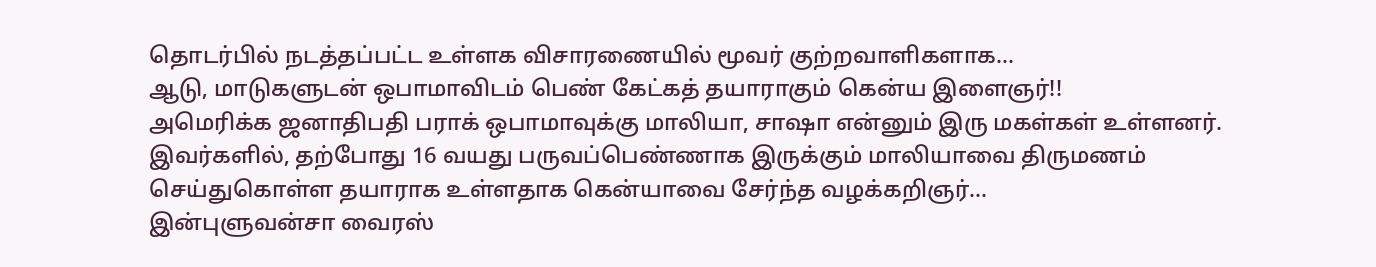தொடர்பில் நடத்தப்பட்ட உள்ளக விசாரணையில் மூவர் குற்றவாளிகளாக...
ஆடு, மாடுகளுடன் ஒபாமாவிடம் பெண் கேட்கத் தயாராகும் கென்ய இளைஞர்!!
அமெரிக்க ஜனாதிபதி பராக் ஒபாமாவுக்கு மாலியா, சாஷா என்னும் இரு மகள்கள் உள்ளனர். இவர்களில், தற்போது 16 வயது பருவப்பெண்ணாக இருக்கும் மாலியாவை திருமணம் செய்துகொள்ள தயாராக உள்ளதாக கென்யாவை சேர்ந்த வழக்கறிஞர்...
இன்புளுவன்சா வைரஸ்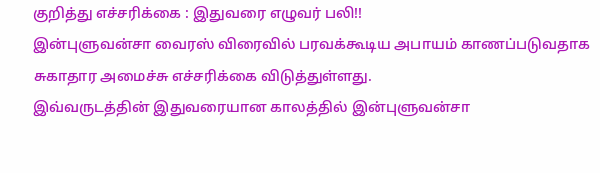குறித்து எச்சரிக்கை : இதுவரை எழுவர் பலி!!
இன்புளுவன்சா வைரஸ் விரைவில் பரவக்கூடிய அபாயம் காணப்படுவதாக சுகாதார அமைச்சு எச்சரிக்கை விடுத்துள்ளது.
இவ்வருடத்தின் இதுவரையான காலத்தில் இன்புளுவன்சா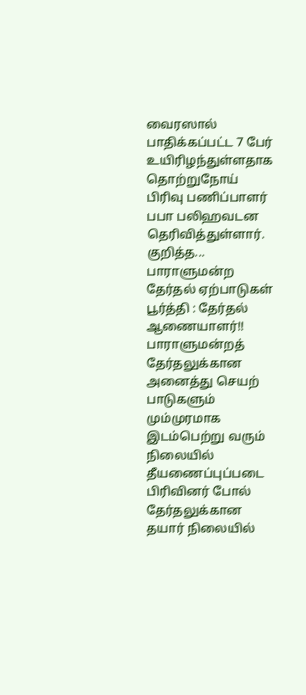வைரஸால் பாதிக்கப்பட்ட 7 பேர் உயிரிழந்துள்ளதாக தொற்றுநோய் பிரிவு பணிப்பாளர் பபா பலிஹவடன தெரிவித்துள்ளார்.
குறித்த...
பாராளுமன்ற தேர்தல் ஏற்பாடுகள் பூர்த்தி : தேர்தல் ஆணையாளர்!!
பாராளுமன்றத் தேர்தலுக்கான அனைத்து செயற் பாடுகளும் மும்முரமாக இடம்பெற்று வரும் நிலையில் தீயணைப்புப்படை பிரிவினர் போல் தேர்தலுக்கான தயார் நிலையில்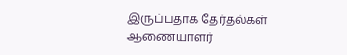இருப்பதாக தேர்தல்கள் ஆணையாளர்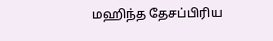மஹிந்த தேசப்பிரிய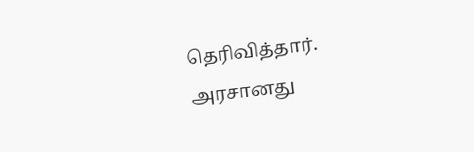தெரிவித்தார்.
அரசானது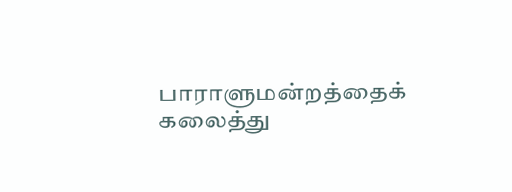பாராளுமன்றத்தைக் கலைத்து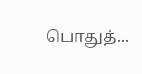பொதுத்...